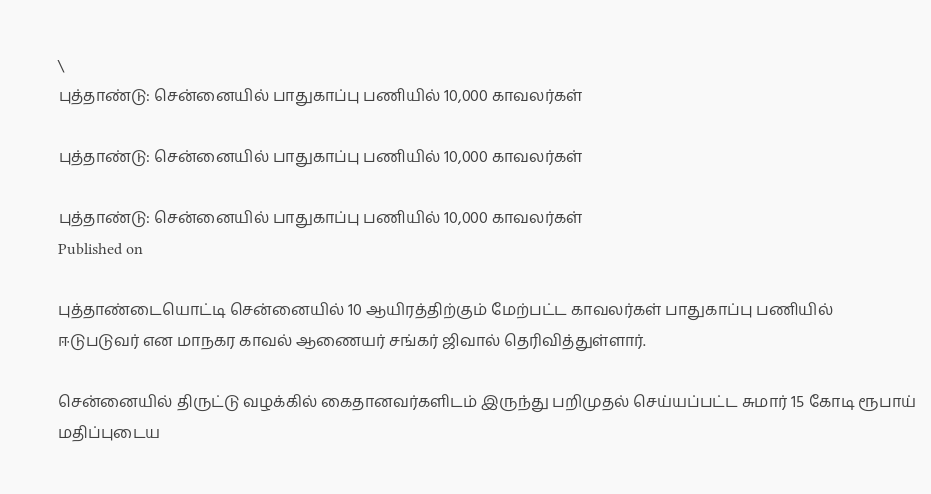\
புத்தாண்டு: சென்னையில் பாதுகாப்பு பணியில் 10,000 காவலர்கள்

புத்தாண்டு: சென்னையில் பாதுகாப்பு பணியில் 10,000 காவலர்கள்

புத்தாண்டு: சென்னையில் பாதுகாப்பு பணியில் 10,000 காவலர்கள்
Published on

புத்தாண்டையொட்டி சென்னையில் 10 ஆயிரத்திற்கும் மேற்பட்ட காவலர்கள் பாதுகாப்பு பணியில் ஈடுபடுவர் என மாநகர காவல் ஆணையர் சங்கர் ஜிவால் தெரிவித்துள்ளார்.

சென்னையில் திருட்டு வழக்கில் கைதானவர்களிடம் இருந்து பறிமுதல் செய்யப்பட்ட சுமார் 15 கோடி ரூபாய் மதிப்புடைய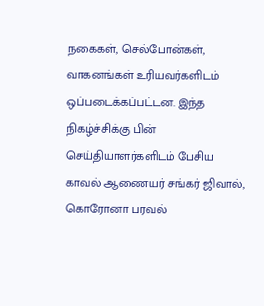நகைகள், செல்போன்கள், வாகனங்கள் உரியவர்களிடம் ஒப்படைக்கப்பட்டன. இந்த நிகழ்ச்சிக்கு பின் செய்தியாளர்களிடம் பேசிய காவல் ஆணையர் சங்கர் ஜிவால், கொரோனா பரவல்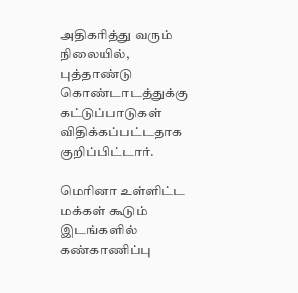அதிகரித்து வரும் நிலையில், புத்தாண்டு கொண்டாடத்துக்கு கட்டுப்பாடுகள் விதிக்கப்பட்டதாக குறிப்பிட்டார்.

மெரினா உள்ளிட்ட மக்கள் கூடும் இடங்களில் கண்காணிப்பு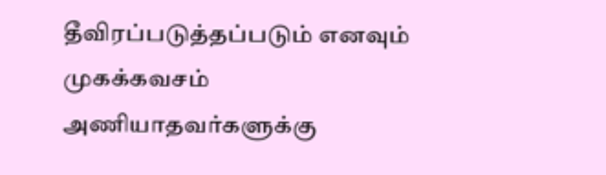தீவிரப்படுத்தப்படும் எனவும் முகக்கவசம் அணியாதவர்களுக்கு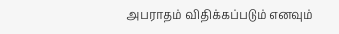அபராதம் விதிக்கப்படும் எனவும்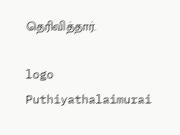தெரிவித்தார்.

logo
Puthiyathalaimurai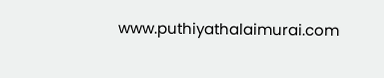www.puthiyathalaimurai.com